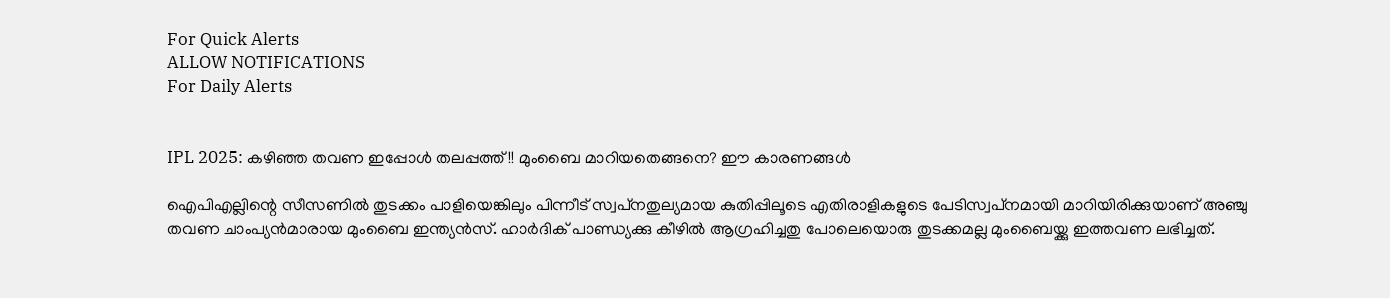For Quick Alerts
ALLOW NOTIFICATIONS
For Daily Alerts


IPL 2025: കഴിഞ്ഞ തവണ ഇപ്പോള്‍ തലപ്പത്ത്!! മുംബൈ മാറിയതെങ്ങനെ? ഈ കാരണങ്ങള്‍

ഐപിഎല്ലിന്റെ സീസണില്‍ തുടക്കം പാളിയെങ്കിലും പിന്നീട് സ്വപ്‌നതുല്യമായ കുതിപ്പിലൂടെ എതിരാളികളുടെ പേടിസ്വപ്‌നമായി മാറിയിരിക്കുയാണ് അഞ്ചു തവണ ചാംപ്യന്‍മാരായ മുംബൈ ഇന്ത്യന്‍സ്. ഹാര്‍ദിക് പാണ്ഡ്യക്കു കീഴില്‍ ആഗ്രഹിച്ചതു പോലെയൊരു തുടക്കമല്ല മുംബൈയ്ക്കു ഇത്തവണ ലഭിച്ചത്.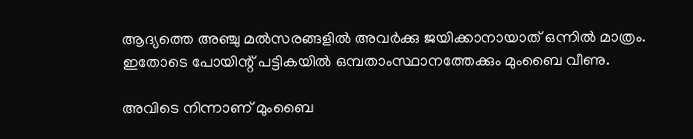ആദ്യത്തെ അഞ്ചു മല്‍സരങ്ങളില്‍ അവര്‍ക്കു ജയിക്കാനായാത് ഒന്നില്‍ മാത്രം. ഇതോടെ പോയിന്റ് പട്ടികയില്‍ ഒമ്പതാംസ്ഥാനത്തേക്കും മുംബൈ വീണു.

അവിടെ നിന്നാണ് മുംബൈ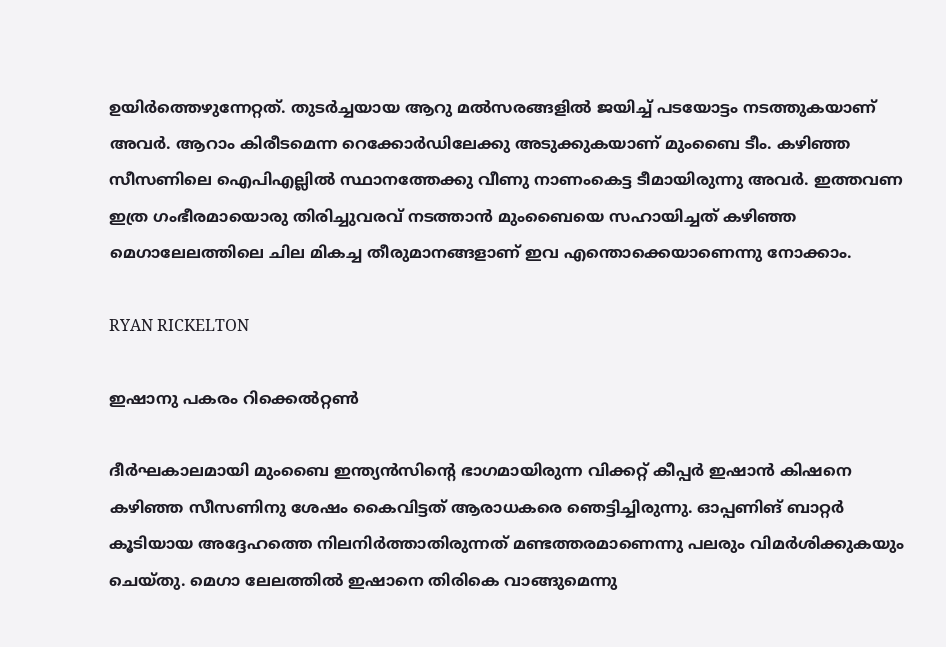ഉയിര്‍ത്തെഴുന്നേറ്റത്. തുടര്‍ച്ചയായ ആറു മല്‍സരങ്ങളില്‍ ജയിച്ച് പടയോട്ടം നടത്തുകയാണ് അവര്‍. ആറാം കിരീടമെന്ന റെക്കോര്‍ഡിലേക്കു അടുക്കുകയാണ് മുംബൈ ടീം. കഴിഞ്ഞ സീസണിലെ ഐപിഎല്ലില്‍ സ്ഥാനത്തേക്കു വീണു നാണംകെട്ട ടീമായിരുന്നു അവര്‍. ഇത്തവണ ഇത്ര ഗംഭീരമായൊരു തിരിച്ചുവരവ് നടത്താന്‍ മുംബൈയെ സഹായിച്ചത് കഴിഞ്ഞ മെഗാലേലത്തിലെ ചില മികച്ച തീരുമാനങ്ങളാണ് ഇവ എന്തൊക്കെയാണെന്നു നോക്കാം.

RYAN RICKELTON

ഇഷാനു പകരം റിക്കെല്‍റ്റണ്‍

ദീര്‍ഘകാലമായി മുംബൈ ഇന്ത്യന്‍സിന്റെ ഭാഗമായിരുന്ന വിക്കറ്റ് കീപ്പര്‍ ഇഷാന്‍ കിഷനെ കഴിഞ്ഞ സീസണിനു ശേഷം കൈവിട്ടത് ആരാധകരെ ഞെട്ടിച്ചിരുന്നു. ഓപ്പണിങ് ബാറ്റര്‍ കൂടിയായ അദ്ദേഹത്തെ നിലനിര്‍ത്താതിരുന്നത് മണ്ടത്തരമാണെന്നു പലരും വിമര്‍ശിക്കുകയും ചെയ്തു. മെഗാ ലേലത്തില്‍ ഇഷാനെ തിരികെ വാങ്ങുമെന്നു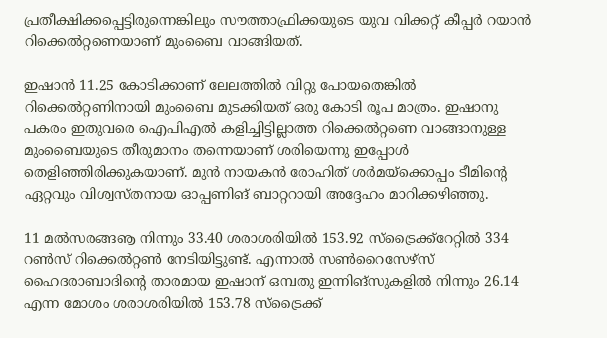പ്രതീക്ഷിക്കപ്പെട്ടിരുന്നെങ്കിലും സൗത്താഫ്രിക്കയുടെ യുവ വിക്കറ്റ് കീപ്പര്‍ റയാന്‍ റിക്കെല്‍റ്റണെയാണ് മുംബൈ വാങ്ങിയത്.

ഇഷാന്‍ 11.25 കോടിക്കാണ് ലേലത്തില്‍ വിറ്റു പോയതെങ്കില്‍ റിക്കെല്‍റ്റണിനായി മുംബൈ മുടക്കിയത് ഒരു കോടി രൂപ മാത്രം. ഇഷാനു പകരം ഇതുവരെ ഐപിഎല്‍ കളിച്ചിട്ടില്ലാത്ത റിക്കെല്‍റ്റണെ വാങ്ങാനുള്ള മുംബൈയുടെ തീരുമാനം തന്നെയാണ് ശരിയെന്നു ഇപ്പോള്‍ തെളിഞ്ഞിരിക്കുകയാണ്. മുന്‍ നായകന്‍ രോഹിത് ശര്‍മയ്‌ക്കൊപ്പം ടീമിന്റെ ഏറ്റവും വിശ്വസ്തനായ ഓപ്പണിങ് ബാറ്ററായി അദ്ദേഹം മാറിക്കഴിഞ്ഞു.

11 മല്‍സരങ്ങൡ നിന്നും 33.40 ശരാശരിയില്‍ 153.92 സ്‌ട്രൈക്ക്‌റേറ്റില്‍ 334 റണ്‍സ് റിക്കെല്‍റ്റണ്‍ നേടിയിട്ടുണ്ട്. എന്നാല്‍ സണ്‍റൈസേഴ്‌സ് ഹൈദരാബാദിന്റെ താരമായ ഇഷാന് ഒമ്പതു ഇന്നിങ്‌സുകളില്‍ നിന്നും 26.14 എന്ന മോശം ശരാശരിയില്‍ 153.78 സ്‌ട്രൈക്ക്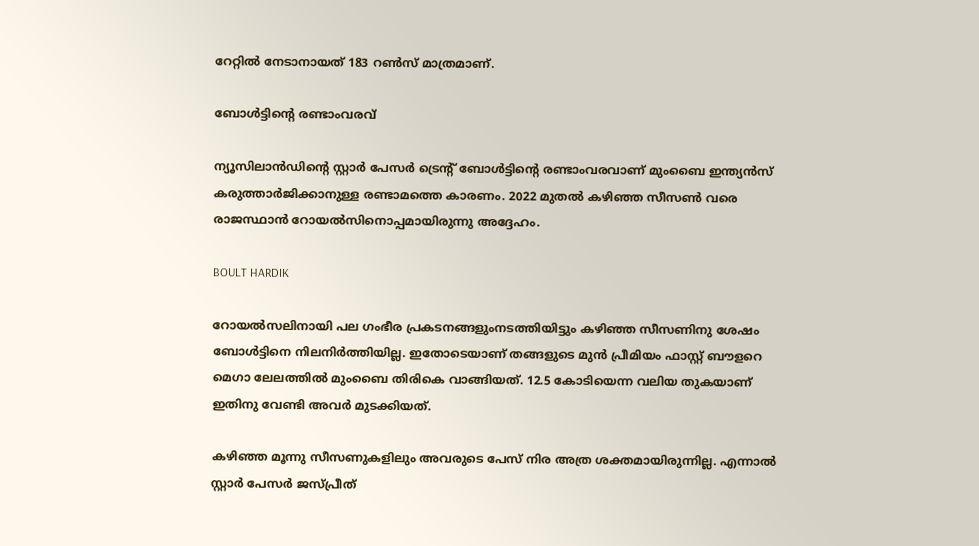റേറ്റില്‍ നേടാനായത് 183 റണ്‍സ് മാത്രമാണ്.

ബോള്‍ട്ടിന്റെ രണ്ടാംവരവ്

ന്യൂസിലാന്‍ഡിന്റെ സ്റ്റാര്‍ പേസര്‍ ട്രെന്റ് ബോള്‍ട്ടിന്റെ രണ്ടാംവരവാണ് മുംബൈ ഇന്ത്യന്‍സ് കരുത്താര്‍ജിക്കാനുള്ള രണ്ടാമത്തെ കാരണം. 2022 മുതല്‍ കഴിഞ്ഞ സീസണ്‍ വരെ രാജസ്ഥാന്‍ റോയല്‍സിനൊപ്പമായിരുന്നു അദ്ദേഹം.

BOULT HARDIK

റോയല്‍സലിനായി പല ഗംഭീര പ്രകടനങ്ങളുംനടത്തിയിട്ടും കഴിഞ്ഞ സീസണിനു ശേഷം ബോള്‍ട്ടിനെ നിലനിര്‍ത്തിയില്ല. ഇതോടെയാണ് തങ്ങളുടെ മുന്‍ പ്രീമിയം ഫാസ്റ്റ് ബൗളറെ മെഗാ ലേലത്തില്‍ മുംബൈ തിരികെ വാങ്ങിയത്. 12.5 കോടിയെന്ന വലിയ തുകയാണ് ഇതിനു വേണ്ടി അവര്‍ മുടക്കിയത്.

കഴിഞ്ഞ മൂന്നു സീസണുകളിലും അവരുടെ പേസ് നിര അത്ര ശക്തമായിരുന്നില്ല. എന്നാല്‍ സ്റ്റാര്‍ പേസര്‍ ജസ്പ്രീത്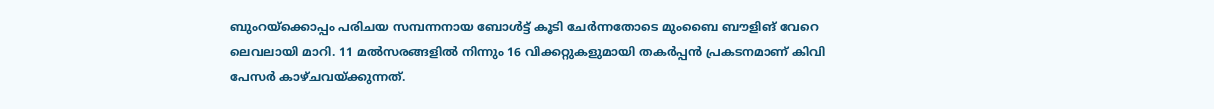ബുംറയ്‌ക്കൊപ്പം പരിചയ സമ്പന്നനായ ബോള്‍ട്ട് കൂടി ചേര്‍ന്നതോടെ മുംബൈ ബൗളിങ് വേറെ ലെവലായി മാറി. 11 മല്‍സരങ്ങളില്‍ നിന്നും 16 വിക്കറ്റുകളുമായി തകര്‍പ്പന്‍ പ്രകടനമാണ് കിവി പേസര്‍ കാഴ്ചവയ്ക്കുന്നത്.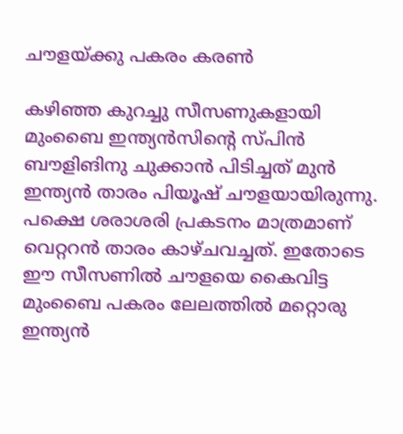ചൗളയ്ക്കു പകരം കരണ്‍

കഴിഞ്ഞ കുറച്ചു സീസണുകളായി മുംബൈ ഇന്ത്യന്‍സിന്റെ സ്പിന്‍ ബൗളിങിനു ചുക്കാന്‍ പിടിച്ചത് മുന്‍ ഇന്ത്യന്‍ താരം പിയൂഷ് ചൗളയായിരുന്നു. പക്ഷെ ശരാശരി പ്രകടനം മാത്രമാണ് വെറ്ററന്‍ താരം കാഴ്ചവച്ചത്. ഇതോടെ ഈ സീസണില്‍ ചൗളയെ കൈവിട്ട മുംബൈ പകരം ലേലത്തില്‍ മറ്റൊരു ഇന്ത്യന്‍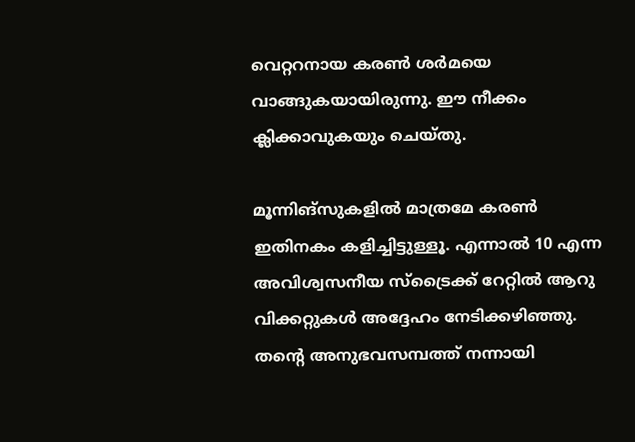വെറ്ററനായ കരണ്‍ ശര്‍മയെ വാങ്ങുകയായിരുന്നു. ഈ നീക്കം ക്ലിക്കാവുകയും ചെയ്തു.

മൂന്നിങ്‌സുകളില്‍ മാത്രമേ കരണ്‍ ഇതിനകം കളിച്ചിട്ടുള്ളൂ. എന്നാല്‍ 10 എന്ന അവിശ്വസനീയ സ്‌ട്രൈക്ക് റേറ്റില്‍ ആറു വിക്കറ്റുകള്‍ അദ്ദേഹം നേടിക്കഴിഞ്ഞു. തന്റെ അനുഭവസമ്പത്ത് നന്നായി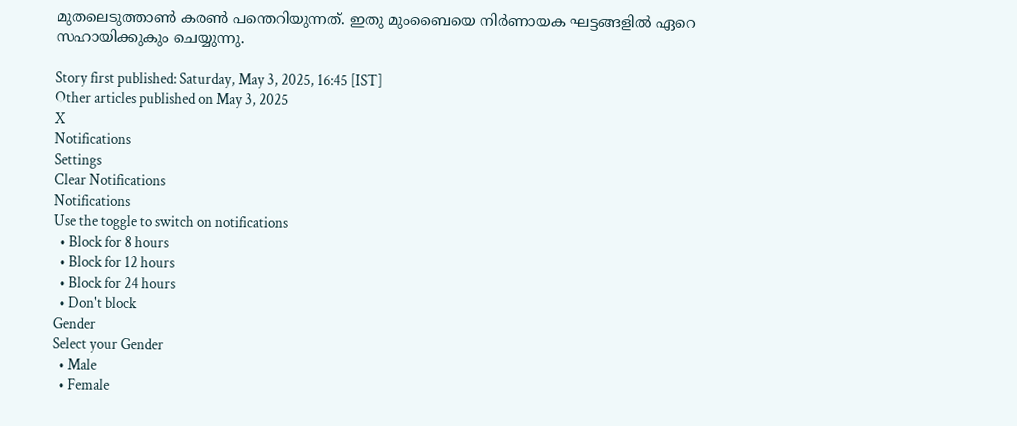മുതലെടുത്താണ്‍ കരണ്‍ പന്തെറിയുന്നത്. ഇതു മുംബൈയെ നിര്‍ണായക ഘട്ടങ്ങളില്‍ ഏറെ സഹായിക്കുകും ചെയ്യുന്നു.

Story first published: Saturday, May 3, 2025, 16:45 [IST]
Other articles published on May 3, 2025
X
Notifications
Settings
Clear Notifications
Notifications
Use the toggle to switch on notifications
  • Block for 8 hours
  • Block for 12 hours
  • Block for 24 hours
  • Don't block
Gender
Select your Gender
  • Male
  • Female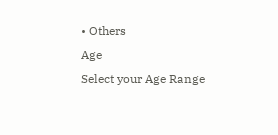• Others
Age
Select your Age Range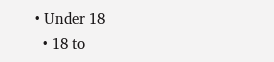• Under 18
  • 18 to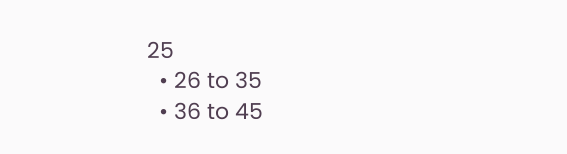25
  • 26 to 35
  • 36 to 45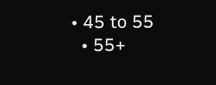• 45 to 55
  • 55+